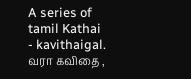A series of tamil Kathai - kavithaigal.
வரா கவிதை ,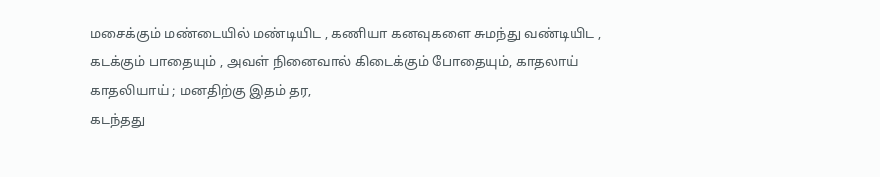மசைக்கும் மண்டையில் மண்டியிட , கணியா கனவுகளை சுமந்து வண்டியிட , கடக்கும் பாதையும் , அவள் நினைவால் கிடைக்கும் போதையும், காதலாய் காதலியாய் ; மனதிற்கு இதம் தர,
கடந்தது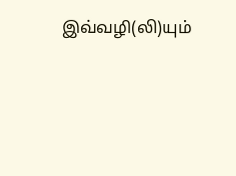இவ்வழி(லி)யும்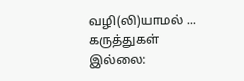வழி(லி)யாமல் ...
கருத்துகள் இல்லை: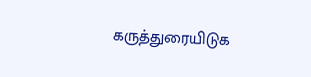கருத்துரையிடுக